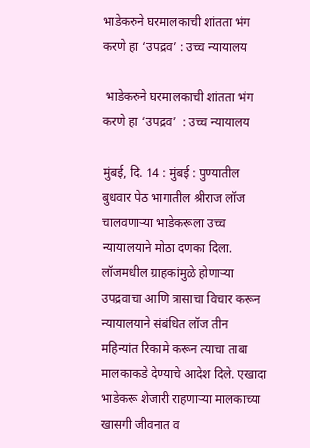भाडेकरुने घरमालकाची शांतता भंग करणे हा ‘उपद्रव’ : उच्च न्यायालय

 भाडेकरुने घरमालकाची शांतता भंग करणे हा ‘उपद्रव’  : उच्च न्यायालय

मुंबई, दि. 14 : मुंबई : पुण्यातील बुधवार पेठ भागातील श्रीराज लॉज चालवणाऱ्या भाडेकरूला उच्च न्यायालयाने मोठा दणका दिला. लॉजमधील ग्राहकांमुळे होणाऱ्या उपद्रवाचा आणि त्रासाचा विचार करून न्यायालयाने संबंधित लॉज तीन महिन्यांत रिकामे करून त्याचा ताबा मालकाकडे देण्याचे आदेश दिले. एखादा भाडेकरू शेजारी राहणाऱ्या मालकाच्या खासगी जीवनात व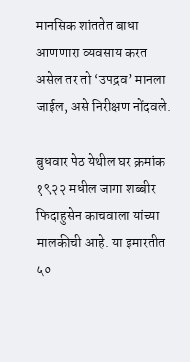मानसिक शांततेत बाधा आणणारा व्यवसाय करत असेल तर तो ‘उपद्रव’ मानला जाईल, असे निरीक्षण नोंदवले.

बुधवार पेठ येथील घर क्रमांक १९२२ मधील जागा शब्बीर फिदाहुसेन काचवाला यांच्या मालकीची आहे. या इमारतीत ५०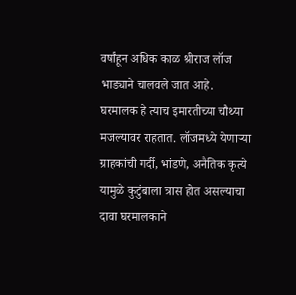वर्षांहून अधिक काळ श्रीराज लॉज भाड्याने चालवले जात आहे. घरमालक हे त्याच इमारतीच्या चौथ्या मजल्यावर राहतात. लॉजमध्ये येणाऱ्या ग्राहकांची गर्दी, भांडणे, अनैतिक कृत्ये यामुळे कुटुंबाला त्रास होत असल्याचा दावा घरमालकाने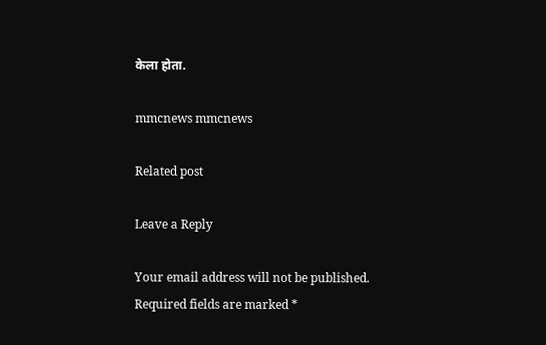केला होता.

mmcnews mmcnews

Related post

Leave a Reply

Your email address will not be published. Required fields are marked *